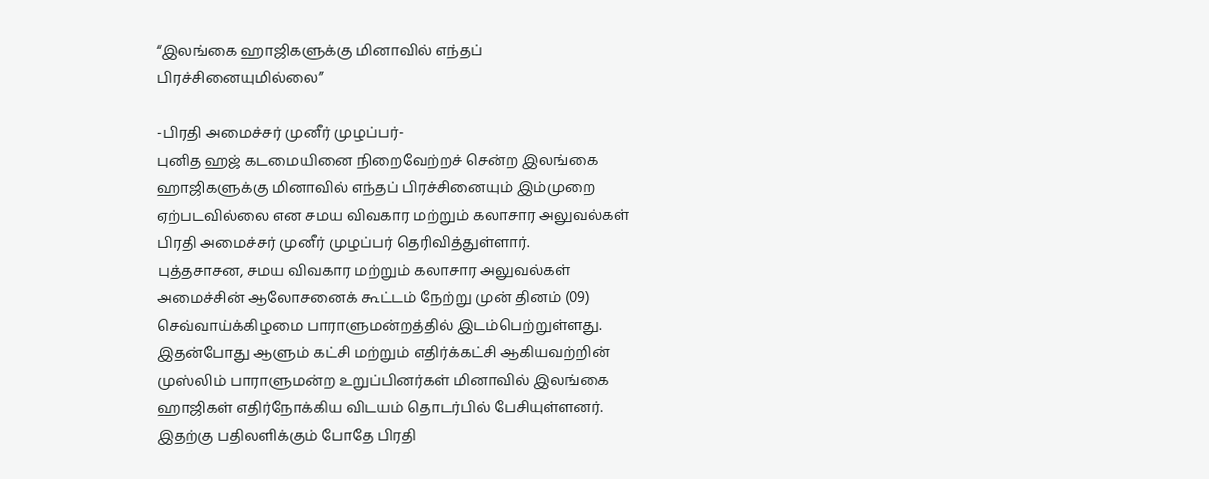“இலங்கை ஹாஜிகளுக்கு மினாவில் எந்தப் பிரச்சினையுமில்லை”

-பிரதி அமைச்சர் முனீர் முழப்பர்-
புனித ஹஜ் கடமையினை நிறைவேற்றச் சென்ற இலங்கை ஹாஜிகளுக்கு மினாவில் எந்தப் பிரச்சினையும் இம்முறை ஏற்படவில்லை என சமய விவகார மற்றும் கலாசார அலுவல்கள் பிரதி அமைச்சர் முனீர் முழப்பர் தெரிவித்துள்ளார்.
புத்தசாசன, சமய விவகார மற்றும் கலாசார அலுவல்கள் அமைச்சின் ஆலோசனைக் கூட்டம் நேற்று முன் தினம் (09) செவ்வாய்க்கிழமை பாராளுமன்றத்தில் இடம்பெற்றுள்ளது.
இதன்போது ஆளும் கட்சி மற்றும் எதிர்க்கட்சி ஆகியவற்றின் முஸ்லிம் பாராளுமன்ற உறுப்பினர்கள் மினாவில் இலங்கை ஹாஜிகள் எதிர்நோக்கிய விடயம் தொடர்பில் பேசியுள்ளனர்.
இதற்கு பதிலளிக்கும் போதே பிரதி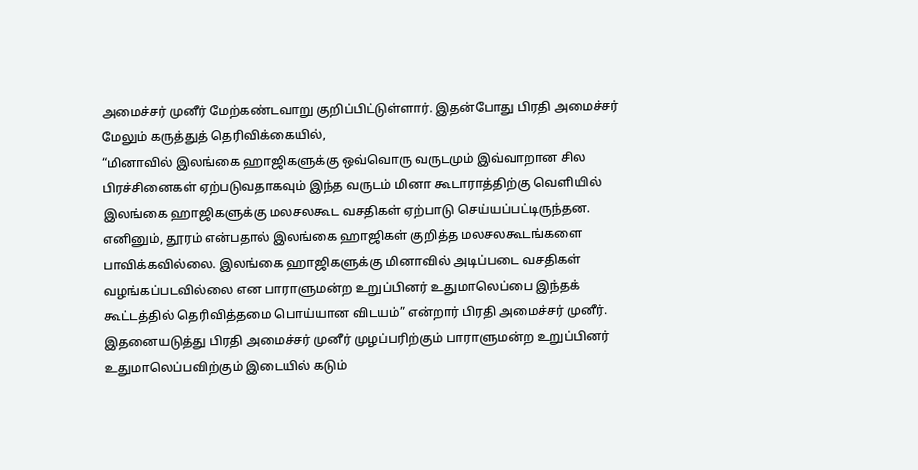அமைச்சர் முனீர் மேற்கண்டவாறு குறிப்பிட்டுள்ளார். இதன்போது பிரதி அமைச்சர் மேலும் கருத்துத் தெரிவிக்கையில்,
“மினாவில் இலங்கை ஹாஜிகளுக்கு ஒவ்வொரு வருடமும் இவ்வாறான சில பிரச்சினைகள் ஏற்படுவதாகவும் இந்த வருடம் மினா கூடாராத்திற்கு வெளியில் இலங்கை ஹாஜிகளுக்கு மலசலகூட வசதிகள் ஏற்பாடு செய்யப்பட்டிருந்தன.
எனினும், தூரம் என்பதால் இலங்கை ஹாஜிகள் குறித்த மலசலகூடங்களை பாவிக்கவில்லை. இலங்கை ஹாஜிகளுக்கு மினாவில் அடிப்படை வசதிகள் வழங்கப்படவில்லை என பாராளுமன்ற உறுப்பினர் உதுமாலெப்பை இந்தக் கூட்டத்தில் தெரிவித்தமை பொய்யான விடயம்” என்றார் பிரதி அமைச்சர் முனீர்.
இதனையடுத்து பிரதி அமைச்சர் முனீர் முழப்பரிற்கும் பாராளுமன்ற உறுப்பினர் உதுமாலெப்பவிற்கும் இடையில் கடும்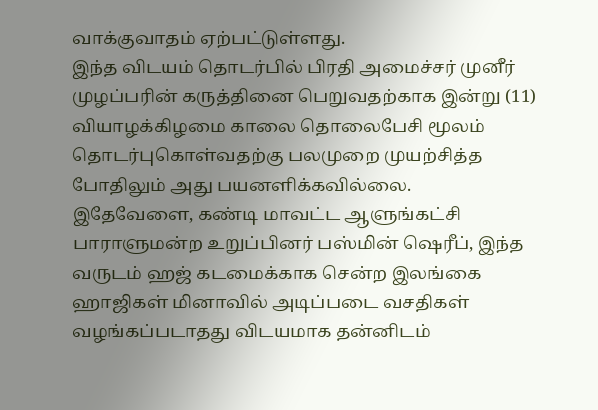வாக்குவாதம் ஏற்பட்டுள்ளது.
இந்த விடயம் தொடர்பில் பிரதி அமைச்சர் முனீர் முழப்பரின் கருத்தினை பெறுவதற்காக இன்று (11) வியாழக்கிழமை காலை தொலைபேசி மூலம் தொடர்புகொள்வதற்கு பலமுறை முயற்சித்த போதிலும் அது பயனளிக்கவில்லை.
இதேவேளை, கண்டி மாவட்ட ஆளுங்கட்சி பாராளுமன்ற உறுப்பினர் பஸ்மின் ஷெரீப், இந்த வருடம் ஹஜ் கடமைக்காக சென்ற இலங்கை ஹாஜிகள் மினாவில் அடிப்படை வசதிகள் வழங்கப்படாதது விடயமாக தன்னிடம்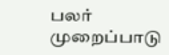பலர் முறைப்பாடு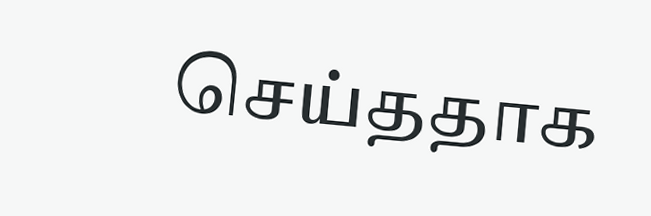செய்ததாக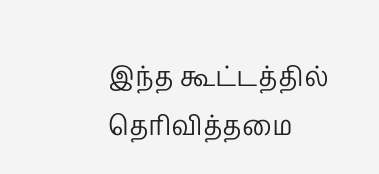இந்த கூட்டத்தில் தெரிவித்தமை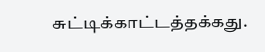சுட்டிக்காட்டத்தக்கது.